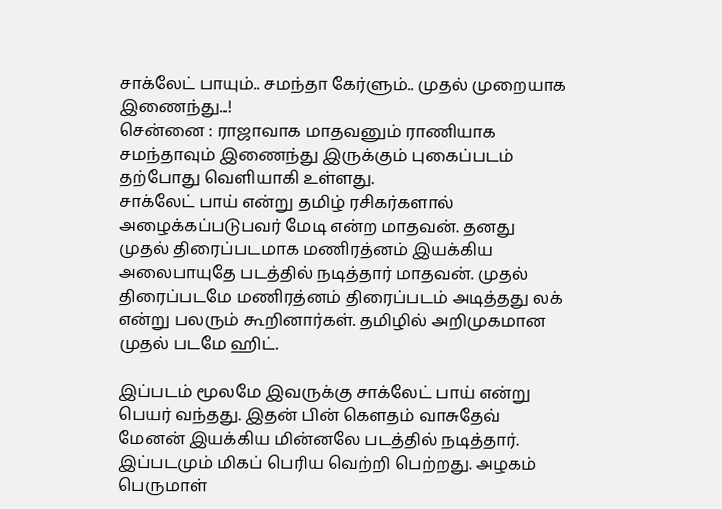சாக்லேட் பாயும்.. சமந்தா கேர்ளும்.. முதல் முறையாக இணைந்து...!
சென்னை : ராஜாவாக மாதவனும் ராணியாக சமந்தாவும் இணைந்து இருக்கும் புகைப்படம் தற்போது வெளியாகி உள்ளது.
சாக்லேட் பாய் என்று தமிழ் ரசிகர்களால் அழைக்கப்படுபவர் மேடி என்ற மாதவன். தனது முதல் திரைப்படமாக மணிரத்னம் இயக்கிய அலைபாயுதே படத்தில் நடித்தார் மாதவன். முதல் திரைப்படமே மணிரத்னம் திரைப்படம் அடித்தது லக் என்று பலரும் கூறினார்கள். தமிழில் அறிமுகமான முதல் படமே ஹிட்.

இப்படம் மூலமே இவருக்கு சாக்லேட் பாய் என்று பெயர் வந்தது. இதன் பின் கெளதம் வாசுதேவ் மேனன் இயக்கிய மின்னலே படத்தில் நடித்தார். இப்படமும் மிகப் பெரிய வெற்றி பெற்றது. அழகம் பெருமாள்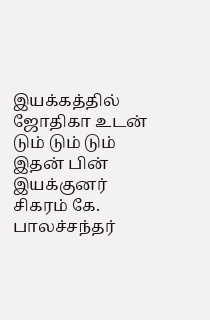இயக்கத்தில் ஜோதிகா உடன் டும் டும் டும் இதன் பின் இயக்குனர் சிகரம் கே. பாலச்சந்தர்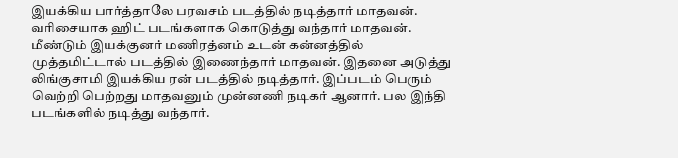இயக்கிய பார்த்தாலே பரவசம் படத்தில் நடித்தார் மாதவன்.
வரிசையாக ஹிட் படங்களாக கொடுத்து வந்தார் மாதவன். மீண்டும் இயக்குனர் மணிரத்னம் உடன் கன்னத்தில் முத்தமிட்டால் படத்தில் இணைந்தார் மாதவன். இதனை அடுத்து லிங்குசாமி இயக்கிய ரன் படத்தில் நடித்தார். இப்படம் பெரும் வெற்றி பெற்றது மாதவனும் முன்னணி நடிகர் ஆனார். பல இந்தி படங்களில் நடித்து வந்தார்.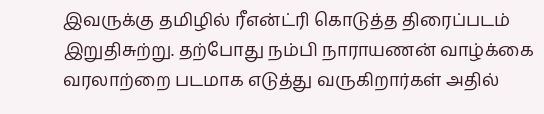இவருக்கு தமிழில் ரீஎன்ட்ரி கொடுத்த திரைப்படம் இறுதிசுற்று. தற்போது நம்பி நாராயணன் வாழ்க்கை வரலாற்றை படமாக எடுத்து வருகிறார்கள் அதில்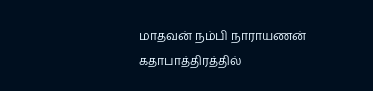மாதவன் நம்பி நாராயணன் கதாபாத்திரத்தில்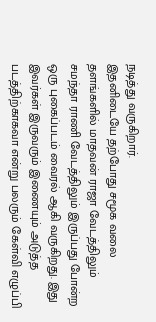நடித்து வருகிறார்.
இதனிடையே தற்போது சமூக வலை தளங்களில் மாதவன் ராஜா வேடத்திலும் சமந்தா ராணி வேடத்திலும் இருப்பது போன்ற ஒரு புகைப்படம் வைரல் ஆகி வருகிறது. இது இவர்கள் இருவரும் இணையும் அடுத்த படத்திற்காகவா என்று பலரும் கேள்வி எழுப்பி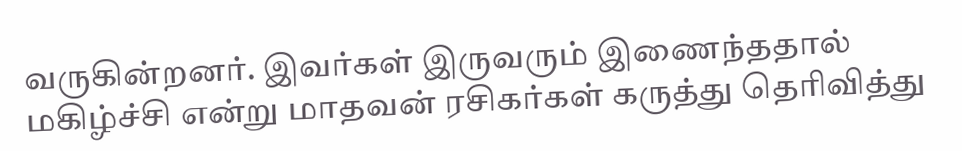வருகின்றனர். இவர்கள் இருவரும் இணைந்ததால் மகிழ்ச்சி என்று மாதவன் ரசிகர்கள் கருத்து தெரிவித்து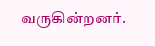வருகின்றனர்.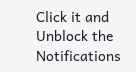Click it and Unblock the Notifications